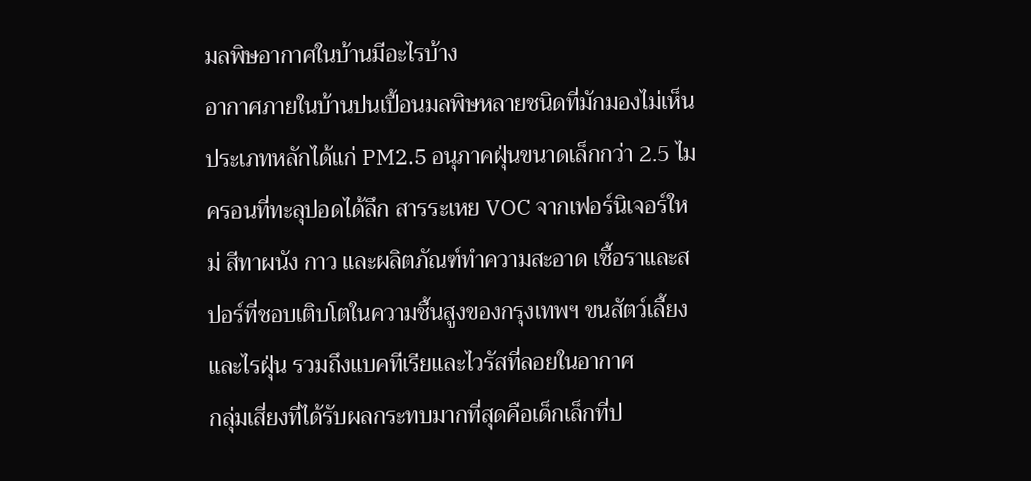มลพิษอากาศในบ้านมีอะไรบ้าง
อากาศภายในบ้านปนเปื้อนมลพิษหลายชนิดที่มักมองไม่เห็น ประเภทหลักได้แก่ PM2.5 อนุภาคฝุ่นขนาดเล็กกว่า 2.5 ไมครอนที่ทะลุปอดได้ลึก สารระเหย VOC จากเฟอร์นิเจอร์ใหม่ สีทาผนัง กาว และผลิตภัณฑ์ทำความสะอาด เชื้อราและสปอร์ที่ชอบเติบโตในความชื้นสูงของกรุงเทพฯ ขนสัตว์เลี้ยงและไรฝุ่น รวมถึงแบคทีเรียและไวรัสที่ลอยในอากาศ
กลุ่มเสี่ยงที่ได้รับผลกระทบมากที่สุดคือเด็กเล็กที่ป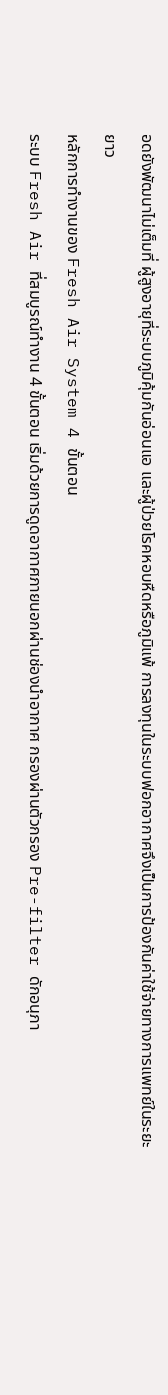อดยังพัฒนาไม่เต็มที่ ผู้สูงอายุที่ระบบภูมิคุ้มกันอ่อนแอ และผู้ป่วยโรคหอบหืดหรือภูมิแพ้ การลงทุนในระบบฟอกอากาศจึงเป็นการป้องกันค่าใช้จ่ายทางการแพทย์ในระยะยาว
หลักการทำงานของ Fresh Air System 4 ขั้นตอน
ระบบ Fresh Air ที่สมบูรณ์ทำงาน 4 ขั้นตอน เริ่มด้วยการดูดอากาศภายนอกผ่านช่องนำอากาศ กรองผ่านตัวกรอง Pre-filter ดักอนุภา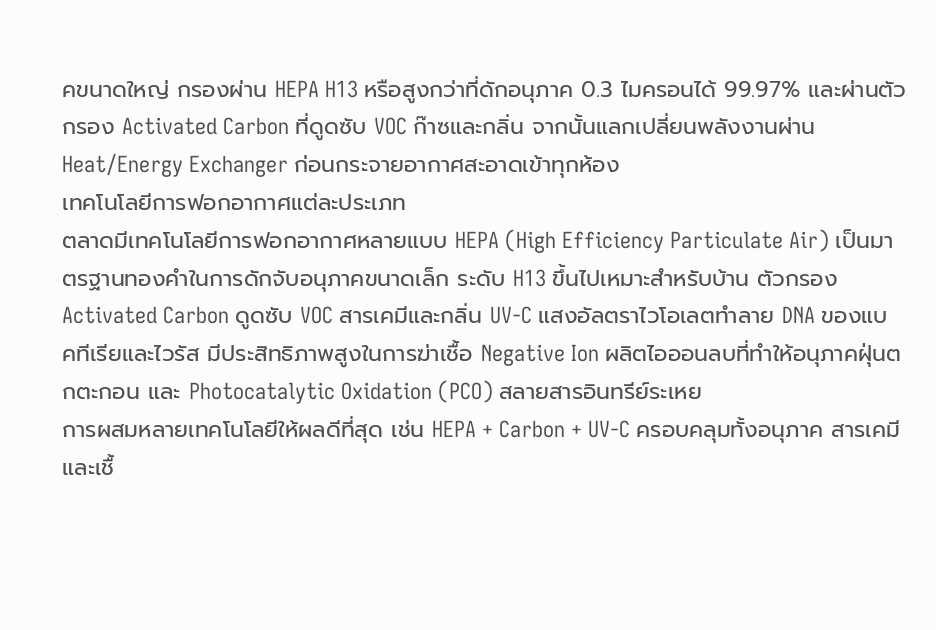คขนาดใหญ่ กรองผ่าน HEPA H13 หรือสูงกว่าที่ดักอนุภาค 0.3 ไมครอนได้ 99.97% และผ่านตัวกรอง Activated Carbon ที่ดูดซับ VOC ก๊าซและกลิ่น จากนั้นแลกเปลี่ยนพลังงานผ่าน Heat/Energy Exchanger ก่อนกระจายอากาศสะอาดเข้าทุกห้อง
เทคโนโลยีการฟอกอากาศแต่ละประเภท
ตลาดมีเทคโนโลยีการฟอกอากาศหลายแบบ HEPA (High Efficiency Particulate Air) เป็นมาตรฐานทองคำในการดักจับอนุภาคขนาดเล็ก ระดับ H13 ขึ้นไปเหมาะสำหรับบ้าน ตัวกรอง Activated Carbon ดูดซับ VOC สารเคมีและกลิ่น UV-C แสงอัลตราไวโอเลตทำลาย DNA ของแบคทีเรียและไวรัส มีประสิทธิภาพสูงในการฆ่าเชื้อ Negative Ion ผลิตไอออนลบที่ทำให้อนุภาคฝุ่นตกตะกอน และ Photocatalytic Oxidation (PCO) สลายสารอินทรีย์ระเหย
การผสมหลายเทคโนโลยีให้ผลดีที่สุด เช่น HEPA + Carbon + UV-C ครอบคลุมทั้งอนุภาค สารเคมี และเชื้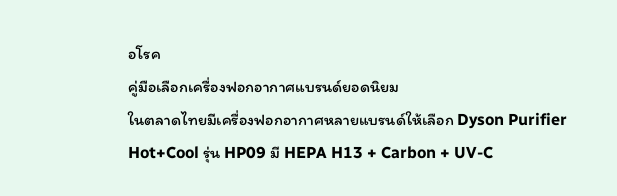อโรค
คู่มือเลือกเครื่องฟอกอากาศแบรนด์ยอดนิยม
ในตลาดไทยมีเครื่องฟอกอากาศหลายแบรนด์ให้เลือก Dyson Purifier Hot+Cool รุ่น HP09 มี HEPA H13 + Carbon + UV-C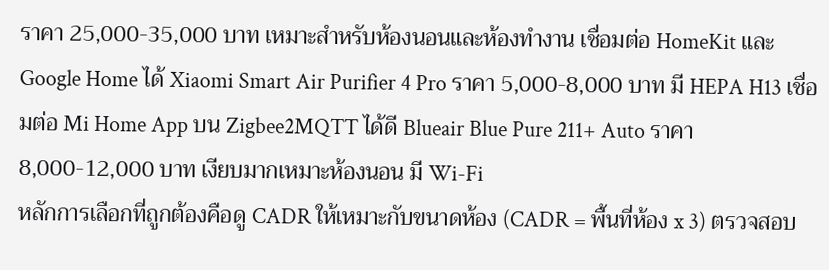ราคา 25,000-35,000 บาท เหมาะสำหรับห้องนอนและห้องทำงาน เชื่อมต่อ HomeKit และ Google Home ได้ Xiaomi Smart Air Purifier 4 Pro ราคา 5,000-8,000 บาท มี HEPA H13 เชื่อมต่อ Mi Home App บน Zigbee2MQTT ได้ดี Blueair Blue Pure 211+ Auto ราคา 8,000-12,000 บาท เงียบมากเหมาะห้องนอน มี Wi-Fi
หลักการเลือกที่ถูกต้องคือดู CADR ให้เหมาะกับขนาดห้อง (CADR = พื้นที่ห้อง x 3) ตรวจสอบ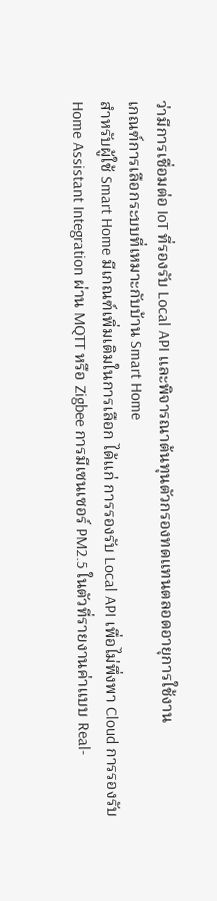ว่ามีการเชื่อมต่อ IoT ที่รองรับ Local API และพิจารณาต้นทุนตัวกรองทดแทนตลอดอายุการใช้งาน
เกณฑ์การเลือกระบบที่เหมาะกับบ้าน Smart Home
สำหรับผู้ใช้ Smart Home มีเกณฑ์เพิ่มเติมในการเลือก ได้แก่ การรองรับ Local API เพื่อไม่พึ่งพา Cloud การรองรับ Home Assistant Integration ผ่าน MQTT หรือ Zigbee การมีเซนเซอร์ PM2.5 ในตัวที่รายงานค่าแบบ Real-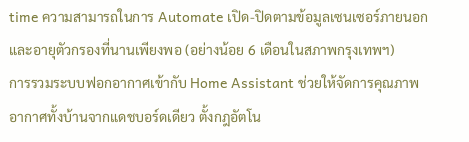time ความสามารถในการ Automate เปิด-ปิดตามข้อมูลเซนเซอร์ภายนอก และอายุตัวกรองที่นานเพียงพอ (อย่างน้อย 6 เดือนในสภาพกรุงเทพฯ)
การรวมระบบฟอกอากาศเข้ากับ Home Assistant ช่วยให้จัดการคุณภาพอากาศทั้งบ้านจากแดชบอร์ดเดียว ตั้งกฎอัตโน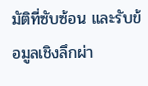มัติที่ซับซ้อน และรับข้อมูลเชิงลึกผ่า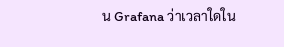น Grafana ว่าเวลาใดใน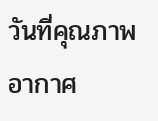วันที่คุณภาพอากาศ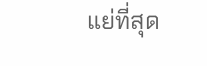แย่ที่สุด